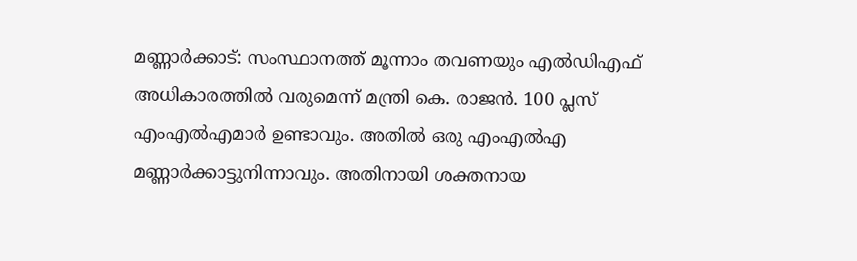മണ്ണാർക്കാട്: സംസ്ഥാനത്ത് മൂന്നാം തവണയും എൽഡിഎഫ് അധികാരത്തിൽ വരുമെന്ന് മന്ത്രി കെ. രാജൻ. 100 പ്ലസ് എംഎൽഎമാർ ഉണ്ടാവും. അതിൽ ഒരു എംഎൽഎ മണ്ണാർക്കാട്ടുനിന്നാവും. അതിനായി ശക്തനായ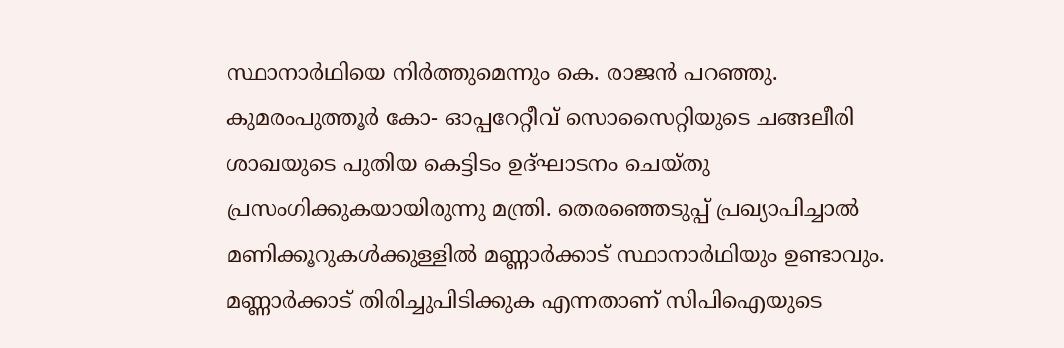സ്ഥാനാർഥിയെ നിർത്തുമെന്നും കെ. രാജൻ പറഞ്ഞു.
കുമരംപുത്തൂർ കോ- ഓപ്പറേറ്റീവ് സൊസൈറ്റിയുടെ ചങ്ങലീരി ശാഖയുടെ പുതിയ കെട്ടിടം ഉദ്ഘാടനം ചെയ്തു പ്രസംഗിക്കുകയായിരുന്നു മന്ത്രി. തെരഞ്ഞെടുപ്പ് പ്രഖ്യാപിച്ചാൽ മണിക്കൂറുകൾക്കുള്ളിൽ മണ്ണാർക്കാട് സ്ഥാനാർഥിയും ഉണ്ടാവും. മണ്ണാർക്കാട് തിരിച്ചുപിടിക്കുക എന്നതാണ് സിപിഐയുടെ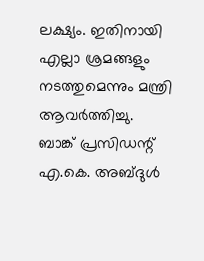ലക്ഷ്യം. ഇതിനായി എല്ലാ ശ്രമങ്ങളും നടത്തുമെന്നും മന്ത്രി ആവർത്തിച്ചു.
ബാങ്ക് പ്രസിഡന്റ് എ.കെ. അബ്ദുൾ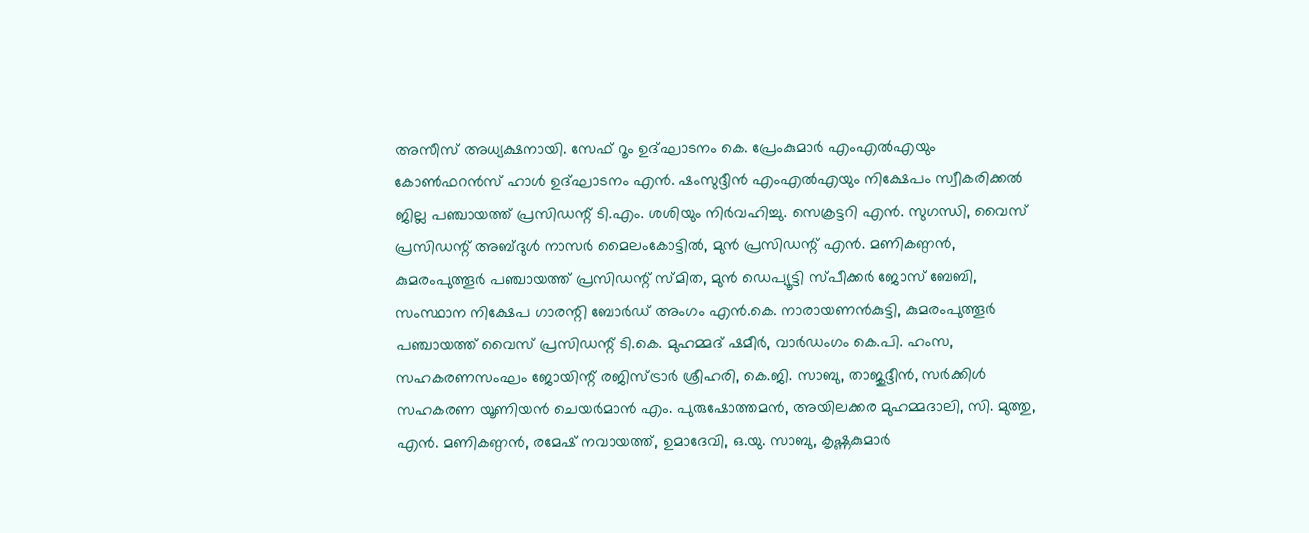അസീസ് അധ്യക്ഷനായി. സേഫ് റൂം ഉദ്ഘാടനം കെ. പ്രേംകുമാർ എംഎൽഎയും കോൺഫറൻസ് ഹാൾ ഉദ്ഘാടനം എൻ. ഷംസുദ്ദീൻ എംഎൽഎയും നിക്ഷേപം സ്വീകരിക്കൽ ജില്ല പഞ്ചായത്ത് പ്രസിഡന്റ് ടി.എം. ശശിയും നിർവഹിച്ചു. സെക്രട്ടറി എൻ. സുഗന്ധി, വൈസ് പ്രസിഡന്റ് അബ്ദുൾ നാസർ മൈലംകോട്ടിൽ, മുൻ പ്രസിഡന്റ് എൻ. മണികണ്ഠൻ, കുമരംപുത്തൂർ പഞ്ചായത്ത് പ്രസിഡന്റ് സ്മിത, മുൻ ഡെപ്യൂട്ടി സ്പീക്കർ ജോസ് ബേബി, സംസ്ഥാന നിക്ഷേപ ഗാരന്റി ബോർഡ് അംഗം എൻ.കെ. നാരായണൻകുട്ടി, കുമരംപുത്തൂർ പഞ്ചായത്ത് വൈസ് പ്രസിഡന്റ് ടി.കെ. മുഹമ്മദ് ഷമീർ, വാർഡംഗം കെ.പി. ഹംസ, സഹകരണസംഘം ജോയിന്റ് രജിസ്ട്രാർ ശ്രീഹരി, കെ.ജി. സാബു, താജുദ്ദീൻ, സർക്കിൾ സഹകരണ യൂണിയൻ ചെയർമാൻ എം. പുരുഷോത്തമൻ, അയിലക്കര മുഹമ്മദാലി, സി. മുത്തു, എൻ. മണികണ്ഠൻ, രമേഷ് നവായത്ത്, ഉമാദേവി, ഒ.യു. സാബു, കൃഷ്ണകുമാർ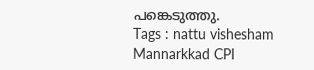പങ്കെടുത്തു.
Tags : nattu vishesham Mannarkkad CPI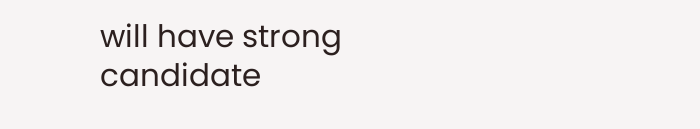will have strong candidate